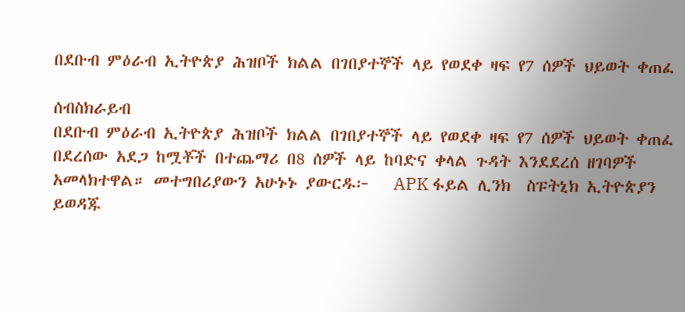በደቡብ ምዕራብ ኢትዮጵያ ሕዝቦች ክልል በገበያተኞች ላይ የወደቀ ዛፍ የ7 ሰዎች ህይወት ቀጠፈ

ሰብስክራይብ
በደቡብ ምዕራብ ኢትዮጵያ ሕዝቦች ክልል በገበያተኞች ላይ የወደቀ ዛፍ የ7 ሰዎች ህይወት ቀጠፈ በደረሰው አደጋ ከሟቾች በተጨማሪ በ8 ሰዎች ላይ ከባድና ቀላል ጉዳት እንደደረሰ ዘገባዎች አመላክተዋል። መተግበሪያውን አሁኑኑ ያውርዱ፦   APK ፋይል ሊንክ  ስፑትኒክ ኢትዮጵያን ይወዳጁ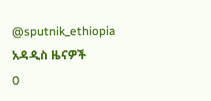@sputnik_ethiopia
አዳዲስ ዜናዎች
0